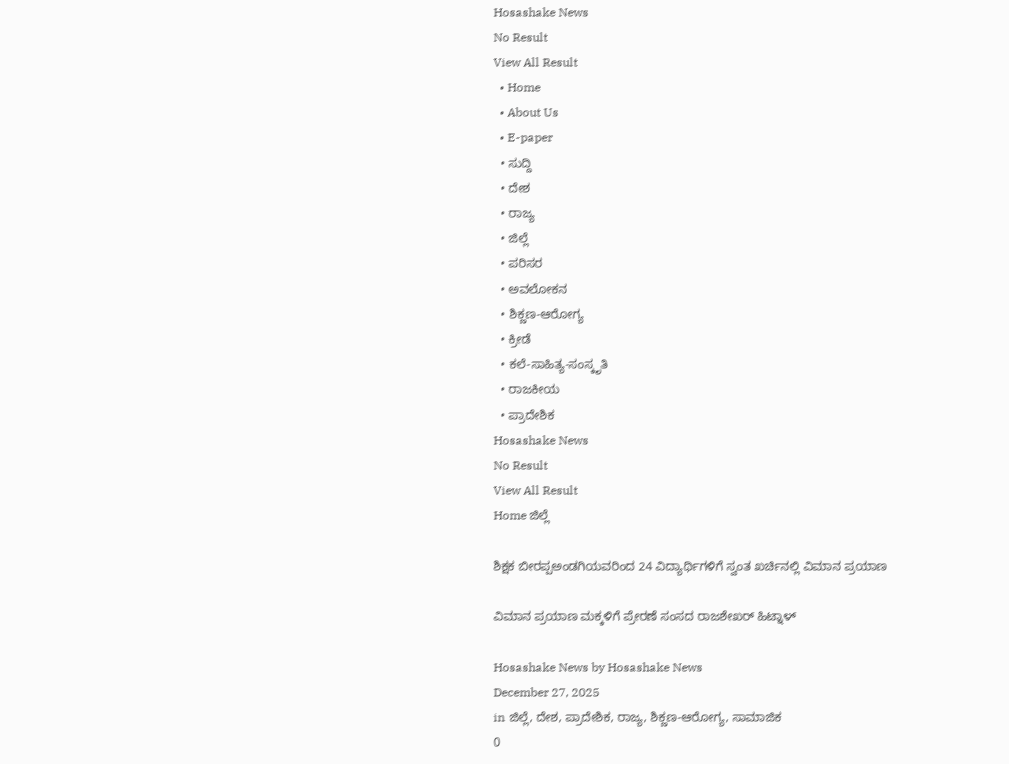Hosashake News
No Result
View All Result
  • Home
  • About Us
  • E-paper
  • ಸುದ್ದಿ
  • ದೇಶ
  • ರಾಜ್ಯ
  • ಜಿಲ್ಲೆ
  • ಪರಿಸರ
  • ಅವಲೋಕನ
  • ಶಿಕ್ಣಣ-ಆರೋಗ್ಯ
  • ಕ್ರೀಡೆ
  • ಕಲೆ-ಸಾಹಿತ್ಯ-ಸಂಸ್ಕೃತಿ
  • ರಾಜಕೀಯ
  • ಪ್ರಾದೇಶಿಕ
Hosashake News
No Result
View All Result
Home ಜಿಲ್ಲೆ

ಶಿಕ್ಷಕ ಬೀರಪ್ಪಅಂಡಗಿಯವರಿಂದ 24 ವಿದ್ಯಾರ್ಥಿಗಳಿಗೆ ಸ್ವಂತ ಖರ್ಚಿನಲ್ಲಿ ವಿಮಾನ ಪ್ರಯಾಣ

ವಿಮಾನ ಪ್ರಯಾಣ ಮಕ್ಕಳಿಗೆ ಪ್ರೇರಣೆ ಸಂಸದ ರಾಜಶೇಖರ್ ಹಿಟ್ನಾಳ್

Hosashake News by Hosashake News
December 27, 2025
in ಜಿಲ್ಲೆ, ದೇಶ, ಪ್ರಾದೇಶಿಕ, ರಾಜ್ಯ, ಶಿಕ್ಣಣ-ಆರೋಗ್ಯ, ಸಾಮಾಜಿಕ
0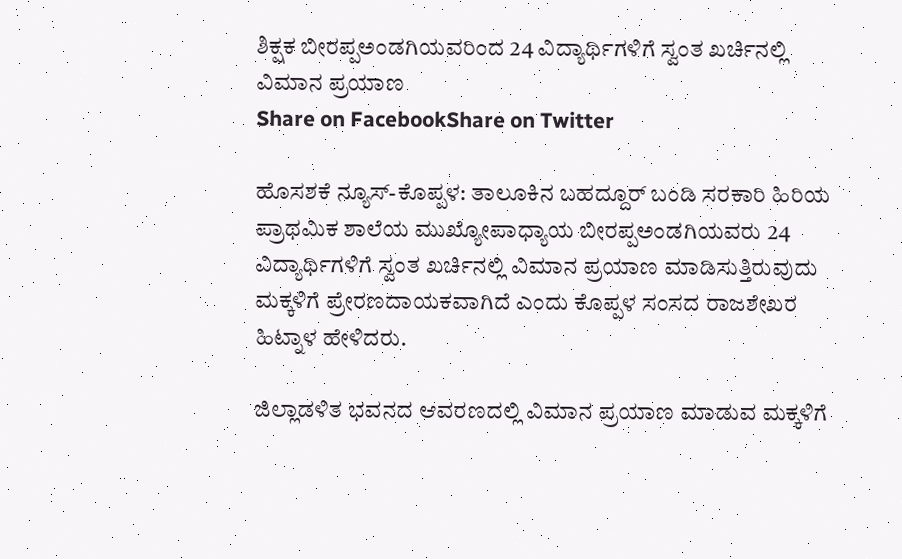ಶಿಕ್ಷಕ ಬೀರಪ್ಪಅಂಡಗಿಯವರಿಂದ 24 ವಿದ್ಯಾರ್ಥಿಗಳಿಗೆ ಸ್ವಂತ ಖರ್ಚಿನಲ್ಲಿ ವಿಮಾನ ಪ್ರಯಾಣ
Share on FacebookShare on Twitter

ಹೊಸಶಕೆ ನ್ಯೂಸ್-ಕೊಪ್ಪಳ: ತಾಲೂಕಿನ ಬಹದ್ದೂರ್ ಬಂಡಿ ಸರಕಾರಿ ಹಿರಿಯ ಪ್ರಾಥಮಿಕ ಶಾಲೆಯ ಮುಖ್ಯೋಪಾಧ್ಯಾಯ ಬೀರಪ್ಪಅಂಡಗಿಯವರು 24 ವಿದ್ಯಾರ್ಥಿಗಳಿಗೆ ಸ್ವಂತ ಖರ್ಚಿನಲ್ಲಿ ವಿಮಾನ ಪ್ರಯಾಣ ಮಾಡಿಸುತ್ತಿರುವುದು ಮಕ್ಕಳಿಗೆ ಪ್ರೇರಣದಾಯಕವಾಗಿದೆ ಎಂದು ಕೊಪ್ಪಳ ಸಂಸದ ರಾಜಶೇಖರ ಹಿಟ್ನಾಳ ಹೇಳಿದರು.

ಜಿಲ್ಲಾಡಳಿತ ಭವನದ ಆವರಣದಲ್ಲಿ ವಿಮಾನ ಪ್ರಯಾಣ ಮಾಡುವ ಮಕ್ಕಳಿಗೆ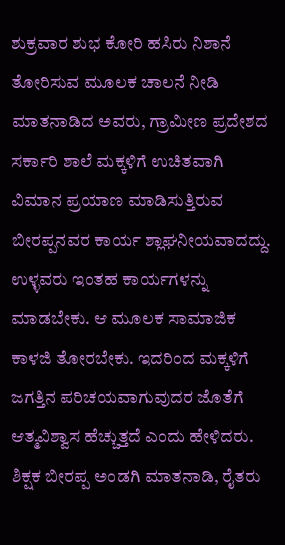ಶುಕ್ರವಾರ ಶುಭ ಕೋರಿ ಹಸಿರು ನಿಶಾನೆ ತೋರಿಸುವ ಮೂಲಕ ಚಾಲನೆ ನೀಡಿ ಮಾತನಾಡಿದ ಅವರು, ಗ್ರಾಮೀಣ ಪ್ರದೇಶದ ಸರ್ಕಾರಿ ಶಾಲೆ ಮಕ್ಕಳಿಗೆ ಉಚಿತವಾಗಿ ವಿಮಾನ ಪ್ರಯಾಣ ಮಾಡಿಸುತ್ತಿರುವ ಬೀರಪ್ಪನವರ ಕಾರ್ಯ ಶ್ಲಾಘನೀಯವಾದದ್ದು. ಉಳ್ಳವರು ಇಂತಹ ಕಾರ್ಯಗಳನ್ನು ಮಾಡಬೇಕು. ಆ ಮೂಲಕ ಸಾಮಾಜಿಕ ಕಾಳಜಿ ತೋರಬೇಕು. ಇದರಿಂದ ಮಕ್ಕಳಿಗೆ ಜಗತ್ತಿನ ಪರಿಚಯವಾಗುವುದರ ಜೊತೆಗೆ ಆತ್ಮವಿಶ್ವಾಸ ಹೆಚ್ಚುತ್ತದೆ ಎಂದು ಹೇಳಿದರು. ಶಿಕ್ಷಕ ಬೀರಪ್ಪ ಅಂಡಗಿ ಮಾತನಾಡಿ, ರೈತರು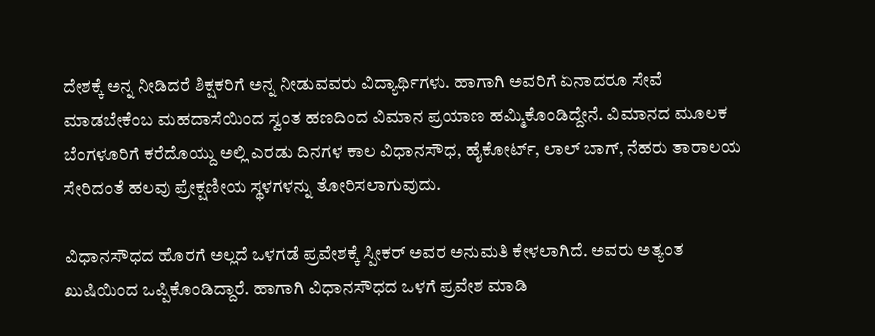ದೇಶಕ್ಕೆ ಅನ್ನ ನೀಡಿದರೆ ಶಿಕ್ಷಕರಿಗೆ ಅನ್ನ ನೀಡುವವರು ವಿದ್ಯಾರ್ಥಿಗಳು. ಹಾಗಾಗಿ ಅವರಿಗೆ ಏನಾದರೂ ಸೇವೆ ಮಾಡಬೇಕೆಂಬ ಮಹದಾಸೆಯಿಂದ ಸ್ವಂತ ಹಣದಿಂದ ವಿಮಾನ ಪ್ರಯಾಣ ಹಮ್ಮಿಕೊಂಡಿದ್ದೇನೆ. ವಿಮಾನದ ಮೂಲಕ ಬೆಂಗಳೂರಿಗೆ ಕರೆದೊಯ್ದು ಅಲ್ಲಿ ಎರಡು ದಿನಗಳ ಕಾಲ ವಿಧಾನಸೌಧ, ಹೈಕೋರ್ಟ್, ಲಾಲ್ ಬಾಗ್, ನೆಹರು ತಾರಾಲಯ ಸೇರಿದಂತೆ ಹಲವು ಪ್ರೇಕ್ಷಣೀಯ ಸ್ಥಳಗಳನ್ನು ತೋರಿಸಲಾಗುವುದು.

ವಿಧಾನಸೌಧದ ಹೊರಗೆ ಅಲ್ಲದೆ ಒಳಗಡೆ ಪ್ರವೇಶಕ್ಕೆ ಸ್ಪೀಕರ್ ಅವರ ಅನುಮತಿ ಕೇಳಲಾಗಿದೆ. ಅವರು ಅತ್ಯಂತ ಖುಷಿಯಿಂದ ಒಪ್ಪಿಕೊಂಡಿದ್ದಾರೆ. ಹಾಗಾಗಿ ವಿಧಾನಸೌಧದ ಒಳಗೆ ಪ್ರವೇಶ ಮಾಡಿ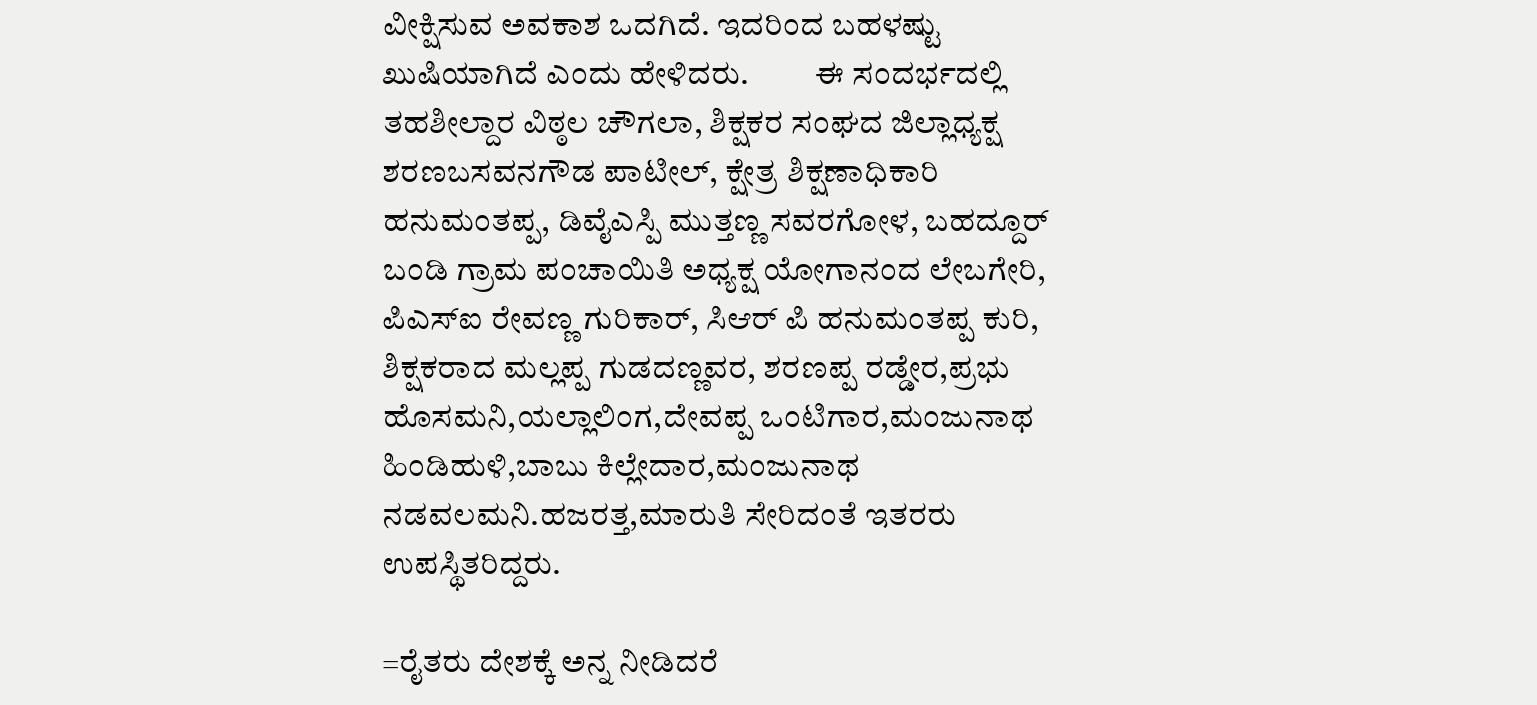ವೀಕ್ಷಿಸುವ ಅವಕಾಶ ಒದಗಿದೆ. ಇದರಿಂದ ಬಹಳಷ್ಟು ಖುಷಿಯಾಗಿದೆ ಎಂದು ಹೇಳಿದರು.          ಈ ಸಂದರ್ಭದಲ್ಲಿ ತಹಶೀಲ್ದಾರ ವಿಠ್ಠಲ ಚೌಗಲಾ, ಶಿಕ್ಷಕರ ಸಂಘದ ಜಿಲ್ಲಾಧ್ಯಕ್ಷ ಶರಣಬಸವನಗೌಡ ಪಾಟೀಲ್, ಕ್ಷೇತ್ರ ಶಿಕ್ಷಣಾಧಿಕಾರಿ ಹನುಮಂತಪ್ಪ, ಡಿವೈಎಸ್ಪಿ ಮುತ್ತಣ್ಣ ಸವರಗೋಳ, ಬಹದ್ದೂರ್ ಬಂಡಿ ಗ್ರಾಮ ಪಂಚಾಯಿತಿ ಅಧ್ಯಕ್ಷ ಯೋಗಾನಂದ ಲೇಬಗೇರಿ, ಪಿಎಸ್ಐ ರೇವಣ್ಣ ಗುರಿಕಾರ್, ಸಿಆರ್ ಪಿ ಹನುಮಂತಪ್ಪ ಕುರಿ, ಶಿಕ್ಷಕರಾದ ಮಲ್ಲಪ್ಪ ಗುಡದಣ್ಣವರ, ಶರಣಪ್ಪ ರಡ್ಡೇರ,ಪ್ರಭು ಹೊಸಮನಿ,ಯಲ್ಲಾಲಿಂಗ,ದೇವಪ್ಪ ಒಂಟಿಗಾರ,ಮಂಜುನಾಥ ಹಿಂಡಿಹುಳಿ,ಬಾಬು ಕಿಲ್ಲೇದಾರ,ಮಂಜುನಾಥ ನಡವಲಮನಿ.ಹಜರತ್ತ,ಮಾರುತಿ ಸೇರಿದಂತೆ ಇತರರು ಉಪಸ್ಥಿತರಿದ್ದರು.

=ರೈತರು ದೇಶಕ್ಕೆ ಅನ್ನ ನೀಡಿದರೆ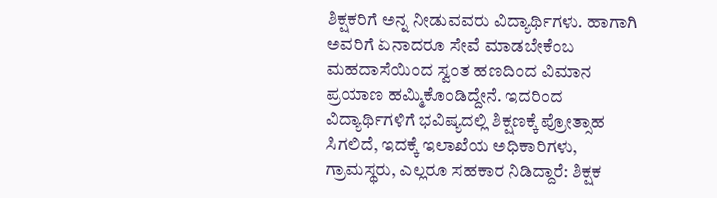ಶಿಕ್ಷಕರಿಗೆ ಅನ್ನ ನೀಡುವವರು ವಿದ್ಯಾರ್ಥಿಗಳು. ಹಾಗಾಗಿ ಅವರಿಗೆ ಏನಾದರೂ ಸೇವೆ ಮಾಡಬೇಕೆಂಬ ಮಹದಾಸೆಯಿಂದ ಸ್ವಂತ ಹಣದಿಂದ ವಿಮಾನ ಪ್ರಯಾಣ ಹಮ್ಮಿಕೊಂಡಿದ್ದೇನೆ. ಇದರಿಂದ ವಿದ್ಯಾರ್ಥಿಗಳಿಗೆ ಭವಿಷ್ಯದಲ್ಲಿ ಶಿಕ್ಷಣಕ್ಕೆ ಪ್ರೋತ್ಸಾಹ ಸಿಗಲಿದೆ, ಇದಕ್ಕೆ ಇಲಾಖೆಯ ಅಧಿಕಾರಿಗಳು, ಗ್ರಾಮಸ್ಥರು, ಎಲ್ಲರೂ ಸಹಕಾರ ನಿಡಿದ್ದಾರೆ: ಶಿಕ್ಷಕ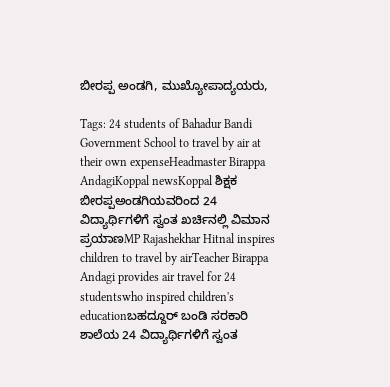ಬೀರಪ್ಪ ಅಂಡಗಿ, ಮುಖ್ಯೋಪಾದ್ಯಯರು,

Tags: 24 students of Bahadur Bandi Government School to travel by air at their own expenseHeadmaster Birappa AndagiKoppal newsKoppal ಶಿಕ್ಷಕ ಬೀರಪ್ಪಅಂಡಗಿಯವರಿಂದ 24 ವಿದ್ಯಾರ್ಥಿಗಳಿಗೆ ಸ್ವಂತ ಖರ್ಚಿನಲ್ಲಿ ವಿಮಾನ ಪ್ರಯಾಣMP Rajashekhar Hitnal inspires children to travel by airTeacher Birappa Andagi provides air travel for 24 studentswho inspired children's educationಬಹದ್ದೂರ್ ಬಂಡಿ ಸರಕಾರಿ ಶಾಲೆಯ 24 ವಿದ್ಯಾರ್ಥಿಗಳಿಗೆ ಸ್ವಂತ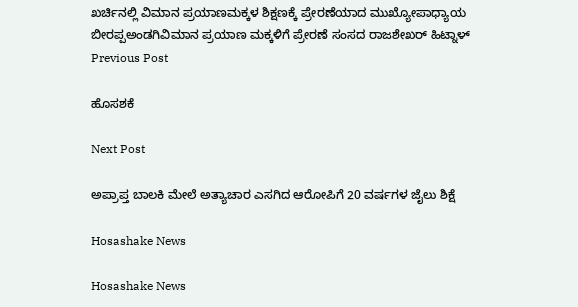ಖರ್ಚಿನಲ್ಲಿ ವಿಮಾನ ಪ್ರಯಾಣಮಕ್ಕಳ ಶಿಕ್ಷಣಕ್ಕೆ ಪ್ರೇರಣೆಯಾದ ಮುಖ್ಯೋಪಾಧ್ಯಾಯ ಬೀರಪ್ಪಅಂಡಗಿವಿಮಾನ ಪ್ರಯಾಣ ಮಕ್ಕಳಿಗೆ ಪ್ರೇರಣೆ ಸಂಸದ ರಾಜಶೇಖರ್ ಹಿಟ್ನಾಳ್
Previous Post

ಹೊಸಶಕೆ

Next Post

ಅಪ್ರಾಪ್ತ ಬಾಲಕಿ ಮೇಲೆ ಅತ್ಯಾಚಾರ ಎಸಗಿದ ಆರೋಪಿಗೆ 20 ವರ್ಷಗಳ ಜೈಲು ಶಿಕ್ಷೆ

Hosashake News

Hosashake News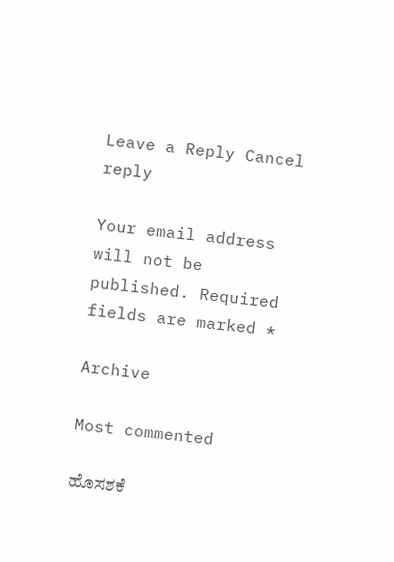Leave a Reply Cancel reply

Your email address will not be published. Required fields are marked *

Archive

Most commented

ಹೊಸಶಕೆ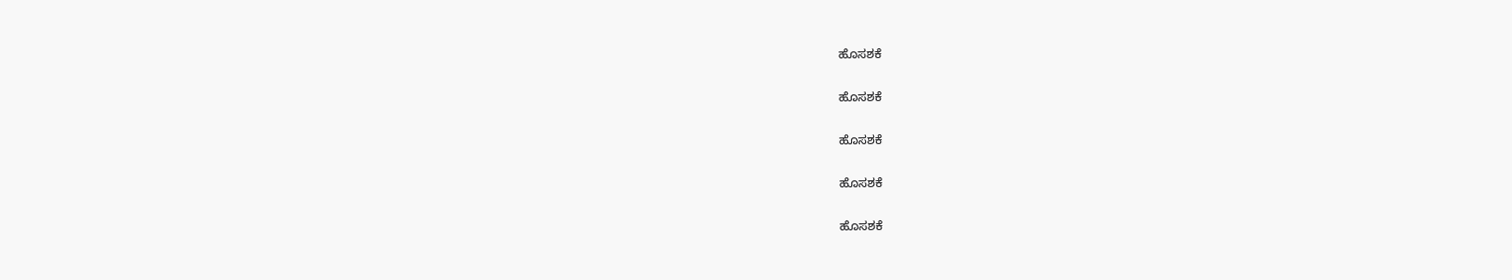ಹೊಸಶಕೆ

ಹೊಸಶಕೆ

ಹೊಸಶಕೆ

ಹೊಸಶಕೆ

ಹೊಸಶಕೆ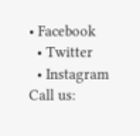• Facebook
  • Twitter
  • Instagram
Call us: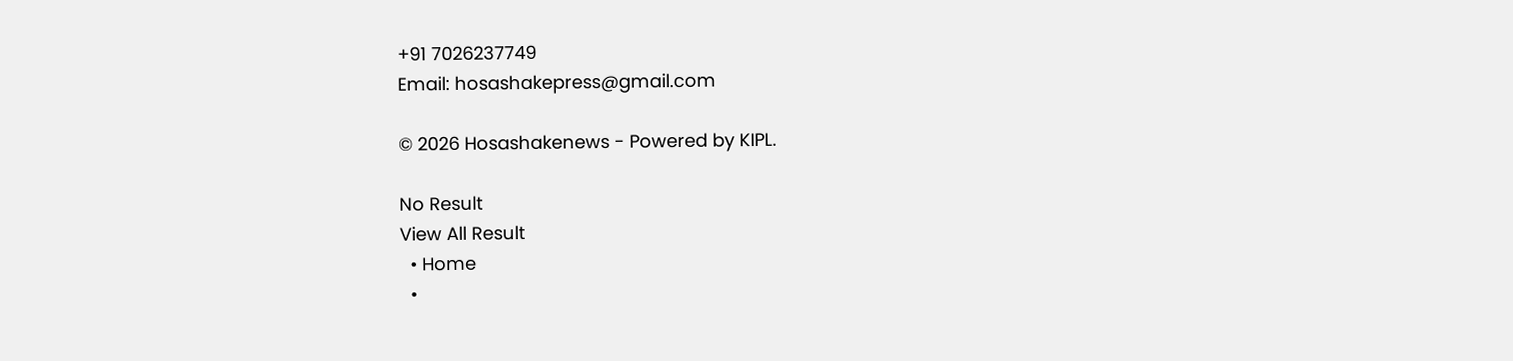+91 7026237749
Email: hosashakepress@gmail.com

© 2026 Hosashakenews - Powered by KIPL.

No Result
View All Result
  • Home
  •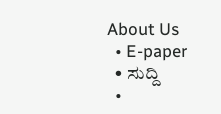About Us
  • E-paper
  • ಸುದ್ದಿ
  •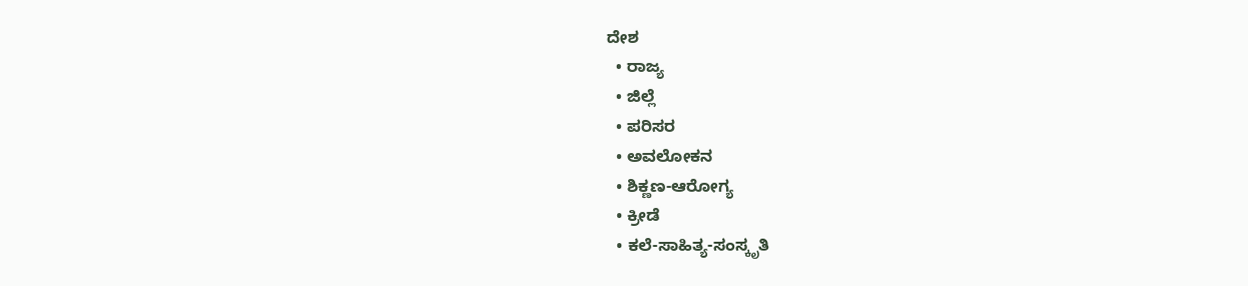ದೇಶ
  • ರಾಜ್ಯ
  • ಜಿಲ್ಲೆ
  • ಪರಿಸರ
  • ಅವಲೋಕನ
  • ಶಿಕ್ಣಣ-ಆರೋಗ್ಯ
  • ಕ್ರೀಡೆ
  • ಕಲೆ-ಸಾಹಿತ್ಯ-ಸಂಸ್ಕೃತಿ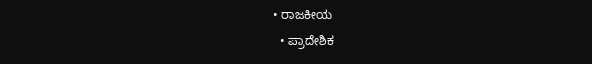• ರಾಜಕೀಯ
  • ಪ್ರಾದೇಶಿಕ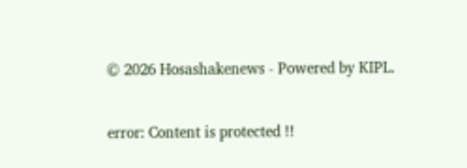© 2026 Hosashakenews - Powered by KIPL.

error: Content is protected !!